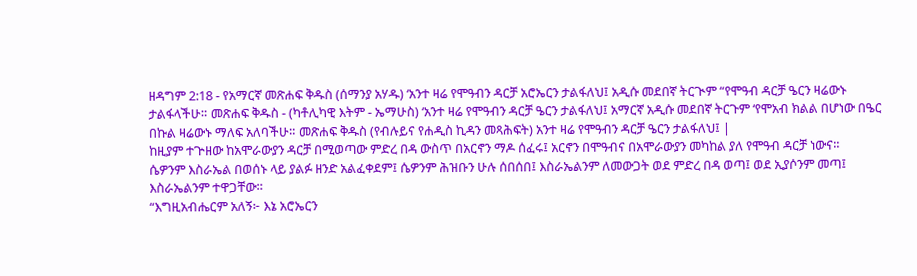ዘዳግም 2:18 - የአማርኛ መጽሐፍ ቅዱስ (ሰማንያ አሃዱ) ‘አንተ ዛሬ የሞዓብን ዳርቻ አሮኤርን ታልፋለህ፤ አዲሱ መደበኛ ትርጒም “የሞዓብ ዳርቻ ዔርን ዛሬውኑ ታልፋላችሁ። መጽሐፍ ቅዱስ - (ካቶሊካዊ እትም - ኤማሁስ) ‘አንተ ዛሬ የሞዓብን ዳርቻ ዔርን ታልፋለህ፤ አማርኛ አዲሱ መደበኛ ትርጉም ‘የሞአብ ክልል በሆነው በዔር በኩል ዛሬውኑ ማለፍ አለባችሁ። መጽሐፍ ቅዱስ (የብሉይና የሐዲስ ኪዳን መጻሕፍት) አንተ ዛሬ የሞዓብን ዳርቻ ዔርን ታልፋለህ፤ |
ከዚያም ተጕዘው ከአሞራውያን ዳርቻ በሚወጣው ምድረ በዳ ውስጥ በአርኖን ማዶ ሰፈሩ፤ አርኖን በሞዓብና በአሞራውያን መካከል ያለ የሞዓብ ዳርቻ ነውና።
ሴዎንም እስራኤል በወሰኑ ላይ ያልፉ ዘንድ አልፈቀደም፤ ሴዎንም ሕዝቡን ሁሉ ሰበሰበ፤ እስራኤልንም ለመውጋት ወደ ምድረ በዳ ወጣ፤ ወደ ኢያሶንም መጣ፤ እስራኤልንም ተዋጋቸው።
“እግዚአብሔርም አለኝ፦ እኔ አሮኤርን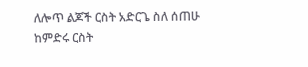ለሎጥ ልጆች ርስት አድርጌ ስለ ሰጠሁ ከምድሩ ርስት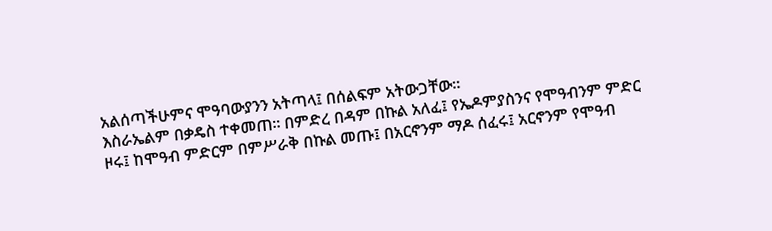አልሰጣችሁምና ሞዓባውያንን አትጣላ፤ በሰልፍም አትውጋቸው።
እስራኤልም በቃዴስ ተቀመጠ። በምድረ በዳም በኩል አለፈ፤ የኤዶምያስንና የሞዓብንም ምድር ዞሩ፤ ከሞዓብ ምድርም በምሥራቅ በኩል መጡ፤ በአርኖንም ማዶ ሰፈሩ፤ አርኖንም የሞዓብ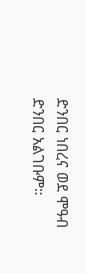ድንበር ነበረና ወደ ሞዓብ ድንበር አልገቡም።